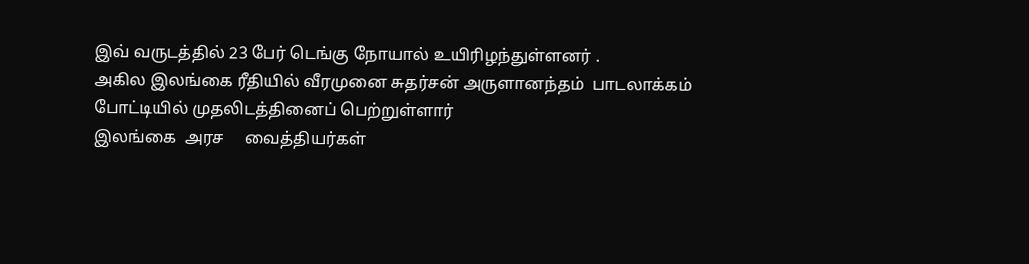இவ் வருடத்தில் 23 பேர் டெங்கு நோயால் உயிரிழந்துள்ளனர் .
அகில இலங்கை ரீதியில் வீரமுனை சுதர்சன் அருளானந்தம்  பாடலாக்கம்   போட்டியில் முதலிடத்தினைப் பெற்றுள்ளார்
இலங்கை  அரச     வைத்தியர்கள்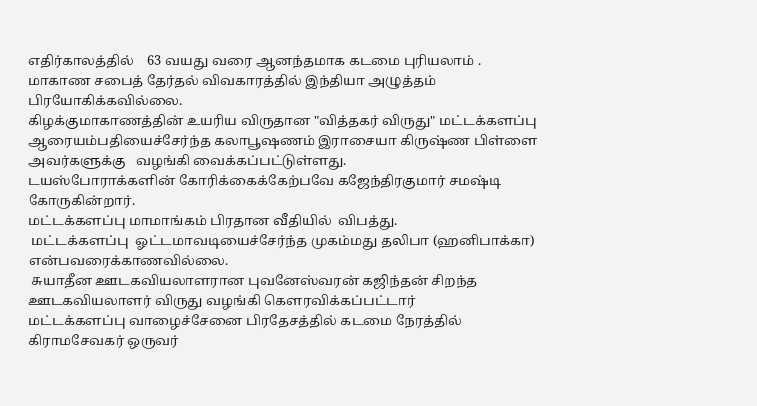எதிர்காலத்தில்    63 வயது வரை ஆனந்தமாக கடமை புரியலாம் .
மாகாண சபைத் தேர்தல் விவகாரத்தில் இந்தியா அழுத்தம் பிரயோகிக்கவில்லை.
கிழக்குமாகாணத்தின் உயரிய விருதான "வித்தகர் விருது" மட்டக்களப்பு ஆரையம்பதியைச்சேர்ந்த கலாபூஷணம் இராசையா கிருஷ்ண பிள்ளை  அவர்களுக்கு   வழங்கி வைக்கப்பட்டுள்ளது.
டயஸ்போராக்களின் கோரிக்கைக்கேற்பவே கஜேந்திரகுமார் சமஷ்டி கோருகின்றார்.
மட்டக்களப்பு மாமாங்கம் பிரதான வீதியில்  விபத்து.
 மட்டக்களப்பு  ஓட்டமாவடியைச்சேர்ந்த முகம்மது தலிபா (ஹனிபாக்கா) என்பவரைக்காணவில்லை.
 சுயாதீன ஊடகவியலாளரான புவனேஸ்வரன் கஜிந்தன் சிறந்த   ஊடகவியலாளர் விருது வழங்கி கௌரவிக்கப்பட்டார்
மட்டக்களப்பு வாழைச்சேனை பிரதேசத்தில் கடமை நேரத்தில்  கிராமசேவகர் ஒருவர்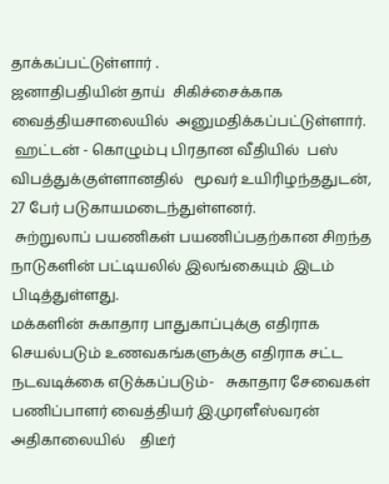தாக்கப்பட்டுள்ளார் .
ஜனாதிபதியின் தாய்  சிகிச்சைக்காக  வைத்தியசாலையில்  அனுமதிக்கப்பட்டுள்ளார்.
 ஹட்டன் - கொழும்பு பிரதான வீதியில்  பஸ்   விபத்துக்குள்ளானதில்   மூவர் உயிரிழந்ததுடன், 27 பேர் படுகாயமடைந்துள்ளனர்.
 சுற்றுலாப் பயணிகள் பயணிப்பதற்கான சிறந்த நாடுகளின் பட்டியலில் இலங்கையும் இடம் பிடித்துள்ளது.
மக்களின் சுகாதார பாதுகாப்புக்கு எதிராக செயல்படும் உணவகங்களுக்கு எதிராக சட்ட நடவடிக்கை எடுக்கப்படும்-   சுகாதார சேவைகள் பணிப்பாளர் வைத்தியர் இ.முரளீஸ்வரன்
அதிகாலையில்    திடீர்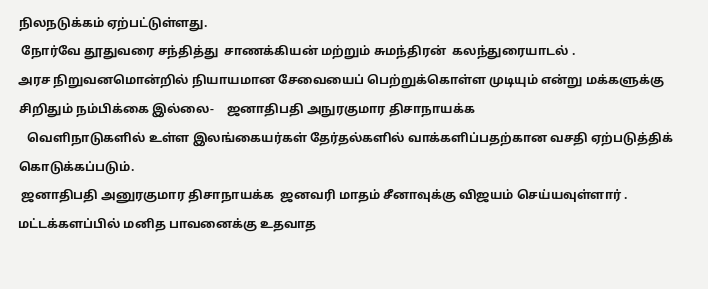நிலநடுக்கம் ஏற்பட்டுள்ளது.
 நோர்வே தூதுவரை சந்தித்து  சாணக்கியன் மற்றும் சுமந்திரன்  கலந்துரையாடல் .
அரச நிறுவனமொன்றில் நியாயமான சேவையைப் பெற்றுக்கொள்ள முடியும் என்று மக்களுக்கு சிறிதும் நம்பிக்கை இல்லை-    ஜனாதிபதி அநுரகுமார திசாநாயக்க
   வெளிநாடுகளில் உள்ள இலங்கையர்கள் தேர்தல்களில் வாக்களிப்பதற்கான வசதி ஏற்படுத்திக் கொடுக்கப்படும்.
 ஜனாதிபதி அனுரகுமார திசாநாயக்க  ஜனவரி மாதம் சீனாவுக்கு விஜயம் செய்யவுள்ளார் .
மட்டக்களப்பில் மனித பாவனைக்கு உதவாத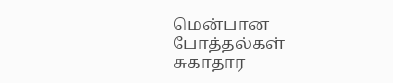மென்பான போத்தல்கள்  சுகாதார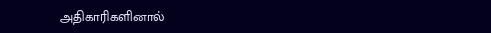அதிகாரிகளினால்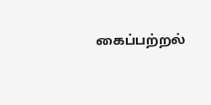கைப்பற்றல்